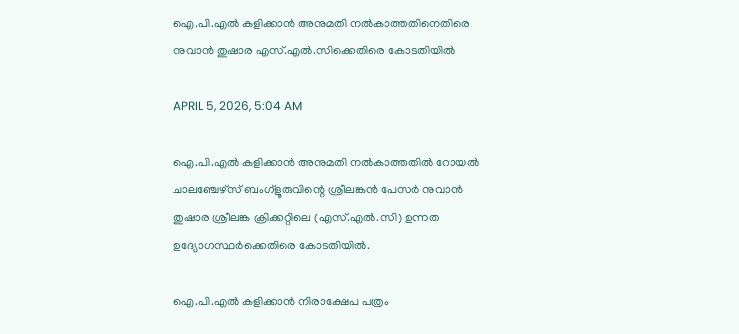ഐ.പി.എൽ കളിക്കാൻ അനുമതി നൽകാത്തതിനെതിരെ നുവാൻ തുഷാര എസ്.എൽ.സിക്കെതിരെ കോടതിയിൽ

APRIL 5, 2026, 5:04 AM

ഐ.പി.എൽ കളിക്കാൻ അനുമതി നൽകാത്തതിൽ റോയൽ ചാലഞ്ചേഴ്‌സ് ബംഗ്‌ളൂരുവിന്റെ ശ്രീലങ്കൻ പേസർ നുവാൻ തുഷാര ശ്രീലങ്ക ക്രിക്കറ്റിലെ (എസ്.എൽ.സി) ഉന്നത ഉദ്യോഗസ്ഥർക്കെതിരെ കോടതിയിൽ.

ഐ.പി.എൽ കളിക്കാൻ നിരാക്ഷേപ പത്രം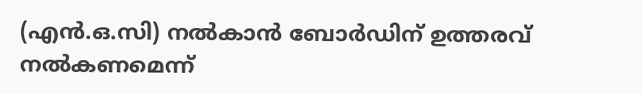(എൻ.ഒ.സി) നൽകാൻ ബോർഡിന് ഉത്തരവ് നൽകണമെന്ന്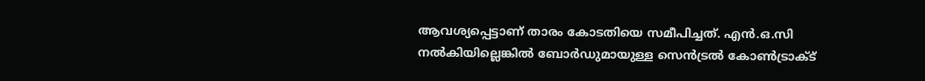ആവശ്യപ്പെട്ടാണ് താരം കോടതിയെ സമീപിച്ചത്. എൻ.ഒ.സി നൽകിയില്ലെങ്കിൽ ബോർഡുമായുള്ള സെൻട്രൽ കോൺട്രാക്ട്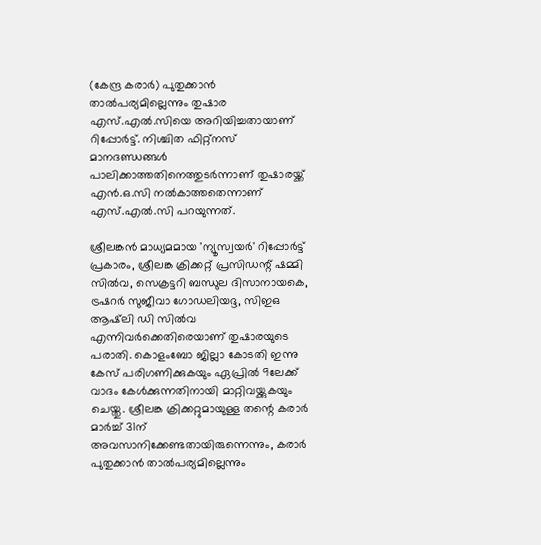(കേന്ദ്ര കരാർ) പുതുക്കാൻ താൽപര്യമില്ലെന്നും തുഷാര എസ്.എൽ.സിയെ അറിയിച്ചതായാണ് റിപ്പോർട്ട്. നിശ്ചിത ഫിറ്റ്‌നസ് മാനദണ്ഡങ്ങൾ പാലിക്കാത്തതിനെത്തുടർന്നാണ് തുഷാരയ്ക്ക് എൻ.ഒ.സി നൽകാത്തതെന്നാണ് എസ്.എൽ.സി പറയുന്നത്.

ശ്രീലങ്കൻ മാധ്യമമായ 'ന്യൂസ്വയർ' റിപ്പോർട്ട് പ്രകാരം, ശ്രീലങ്ക ക്രിക്കറ്റ് പ്രസിഡന്റ് ഷമ്മി സിൽവ, സെക്രട്ടറി ബന്ധുല ദിസാനായകെ, ട്രഷറർ സുജീവാ ഗോഡലിയദ്ദ, സിഇഒ ആഷ്‌ലി ഡി സിൽവ എന്നിവർക്കെതിരെയാണ് തുഷാരയുടെ പരാതി. കൊളംബോ ജില്ലാ കോടതി ഇന്നു കേസ് പരിഗണിക്കുകയും ഏപ്രിൽ 9ലേക്ക് വാദം കേൾക്കുന്നതിനായി മാറ്റിവയ്ക്കുകയും ചെയ്തു. ശ്രീലങ്ക ക്രിക്കറ്റുമായുള്ള തന്റെ കരാർ മാർച്ച് 31ന് അവസാനിക്കേണ്ടതായിരുന്നെന്നും, കരാർ പുതുക്കാൻ താൽപര്യമില്ലെന്നും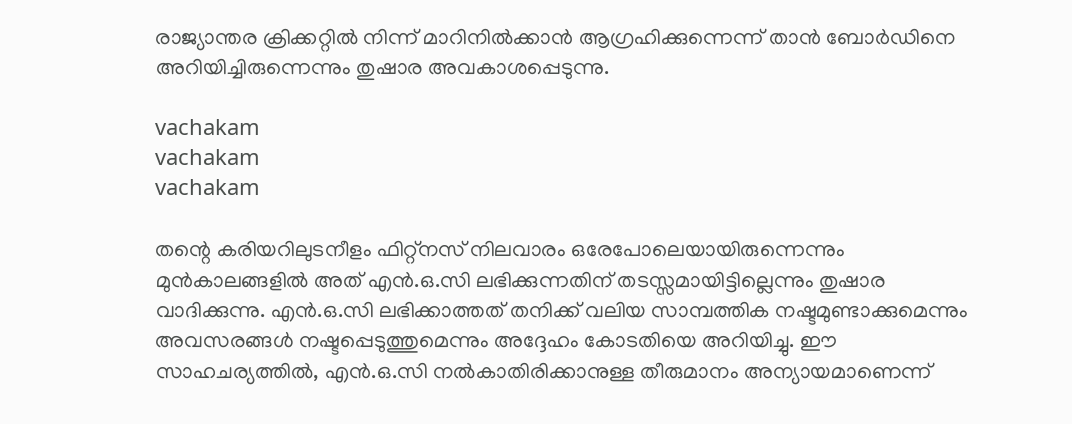രാജ്യാന്തര ക്രിക്കറ്റിൽ നിന്ന് മാറിനിൽക്കാൻ ആഗ്രഹിക്കുന്നെന്ന് താൻ ബോർഡിനെ അറിയിച്ചിരുന്നെന്നും തുഷാര അവകാശപ്പെടുന്നു.

vachakam
vachakam
vachakam

തന്റെ കരിയറിലുടനീളം ഫിറ്റ്‌നസ് നിലവാരം ഒരേപോലെയായിരുന്നെന്നും മുൻകാലങ്ങളിൽ അത് എൻ.ഒ.സി ലഭിക്കുന്നതിന് തടസ്സമായിട്ടില്ലെന്നും തുഷാര വാദിക്കുന്നു. എൻ.ഒ.സി ലഭിക്കാത്തത് തനിക്ക് വലിയ സാമ്പത്തിക നഷ്ടമുണ്ടാക്കുമെന്നും അവസരങ്ങൾ നഷ്ടപ്പെടുത്തുമെന്നും അദ്ദേഹം കോടതിയെ അറിയിച്ചു. ഈ സാഹചര്യത്തിൽ, എൻ.ഒ.സി നൽകാതിരിക്കാനുള്ള തീരുമാനം അന്യായമാണെന്ന്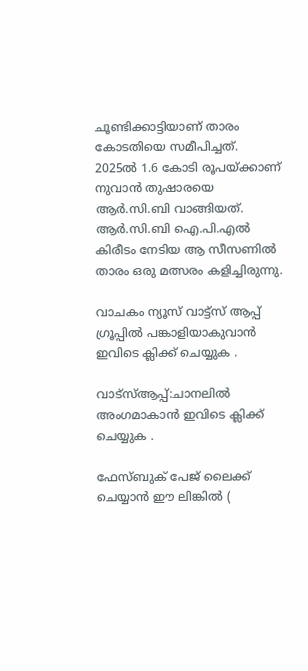ചൂണ്ടിക്കാട്ടിയാണ് താരം കോടതിയെ സമീപിച്ചത്. 2025ൽ 1.6 കോടി രൂപയ്ക്കാണ് നുവാൻ തുഷാരയെ ആർ.സി.ബി വാങ്ങിയത്. ആർ.സി.ബി ഐ.പി.എൽ കിരീടം നേടിയ ആ സീസണിൽ താരം ഒരു മത്സരം കളിച്ചിരുന്നു.

വാചകം ന്യൂസ് വാട്ട്സ് ആപ്പ് ഗ്രൂപ്പിൽ പങ്കാളിയാകുവാൻ ഇവിടെ ക്ലിക്ക് ചെയ്യുക .

വാട്സ്ആപ്പ്:ചാനലിൽ അംഗമാകാൻ ഇവിടെ ക്ലിക്ക് ചെയ്യുക .

ഫേസ്ബുക് പേജ് ലൈക്ക് ചെയ്യാൻ ഈ ലിങ്കിൽ (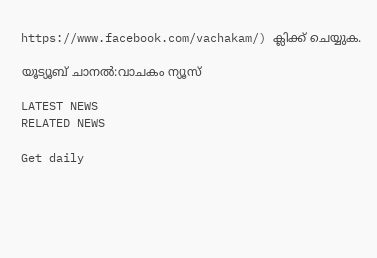https://www.facebook.com/vachakam/) ക്ലിക്ക് ചെയ്യുക.

യൂട്യൂബ് ചാനൽ:വാചകം ന്യൂസ്

LATEST NEWS
RELATED NEWS

Get daily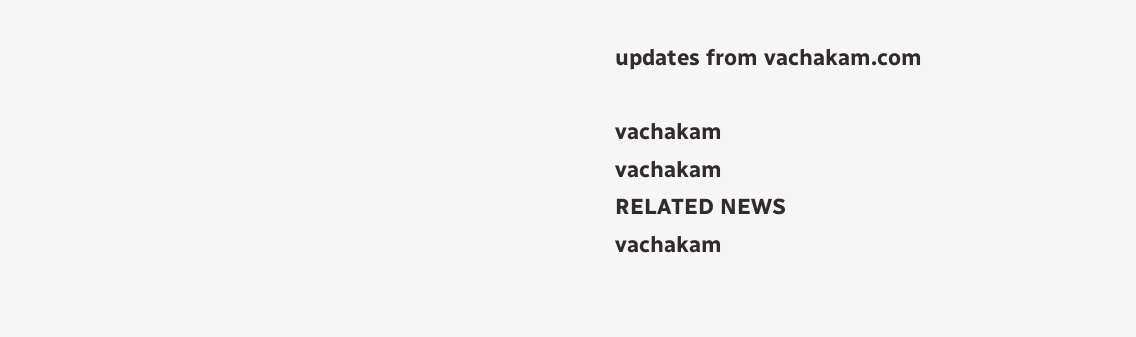updates from vachakam.com

vachakam
vachakam
RELATED NEWS
vachakam